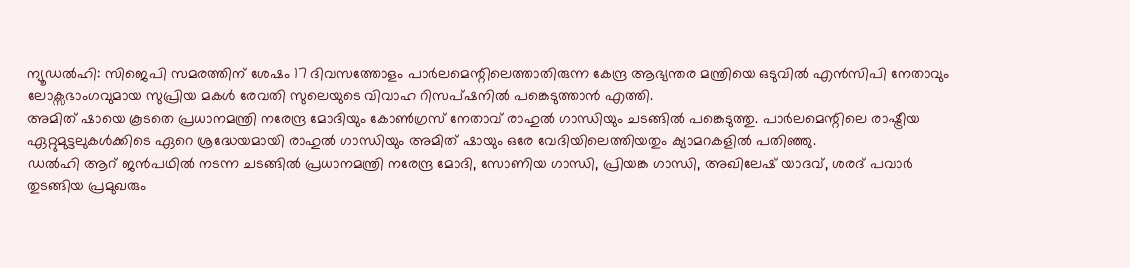ന്യൂഡൽഹി: സിജെപി സമരത്തിന് ശേഷം 17 ദിവസത്തോളം പാർലമെന്റിലെത്താതിരുന്ന കേന്ദ്ര ആഭ്യന്തര മന്ത്രിയെ ഒടുവിൽ എൻസിപി നേതാവും ലോക്സഭാംഗവുമായ സുപ്രിയ മകൾ രേവതി സുലെയുടെ വിവാഹ റിസപ്ഷനിൽ പങ്കെടുത്താൻ എത്തി.
അമിത് ഷായെ കൂടതെ പ്രധാനമന്ത്രി നരേന്ദ്ര മോദിയും കോൺഗ്രസ് നേതാവ് രാഹുൽ ഗാന്ധിയും ചടങ്ങിൽ പങ്കെടുത്തു. പാർലമെന്റിലെ രാഷ്ട്രീയ ഏറ്റുമുട്ടലുകൾക്കിടെ ഏറെ ശ്രദ്ധേയമായി രാഹുൽ ഗാന്ധിയും അമിത് ഷായും ഒരേ വേദിയിലെത്തിയതും ക്യാമറകളിൽ പതിഞ്ഞു.
ഡൽഹി ആറ് ജൻപഥിൽ നടന്ന ചടങ്ങിൽ പ്രധാനമന്ത്രി നരേന്ദ്ര മോദി, സോണിയ ഗാന്ധി, പ്രിയങ്ക ഗാന്ധി, അഖിലേഷ് യാദവ്, ശരദ് പവാർ തുടങ്ങിയ പ്രമുഖരും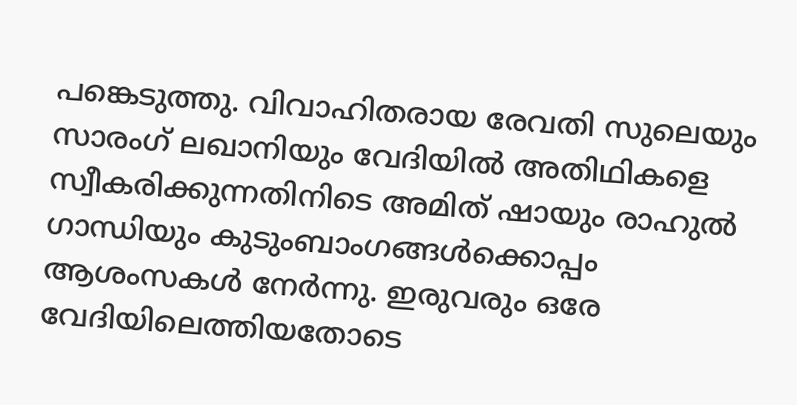പങ്കെടുത്തു. വിവാഹിതരായ രേവതി സുലെയും സാരംഗ് ലഖാനിയും വേദിയിൽ അതിഥികളെ സ്വീകരിക്കുന്നതിനിടെ അമിത് ഷായും രാഹുൽ ഗാന്ധിയും കുടുംബാംഗങ്ങൾക്കൊപ്പം ആശംസകൾ നേർന്നു. ഇരുവരും ഒരേ വേദിയിലെത്തിയതോടെ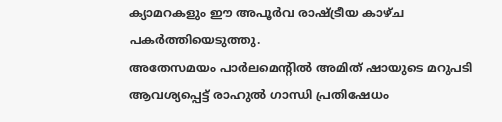ക്യാമറകളും ഈ അപൂർവ രാഷ്ട്രീയ കാഴ്ച പകർത്തിയെടുത്തു.
അതേസമയം പാർലമെന്റിൽ അമിത് ഷായുടെ മറുപടി ആവശ്യപ്പെട്ട് രാഹുൽ ഗാന്ധി പ്രതിഷേധം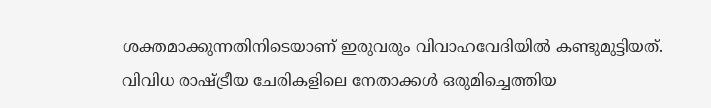ശക്തമാക്കുന്നതിനിടെയാണ് ഇരുവരും വിവാഹവേദിയിൽ കണ്ടുമുട്ടിയത്. വിവിധ രാഷ്ട്രീയ ചേരികളിലെ നേതാക്കൾ ഒരുമിച്ചെത്തിയ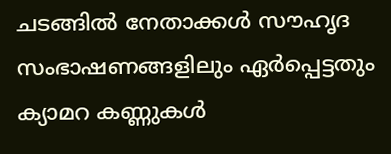ചടങ്ങിൽ നേതാക്കൾ സൗഹൃദ സംഭാഷണങ്ങളിലും ഏർപ്പെട്ടതും ക്യാമറ കണ്ണുകൾ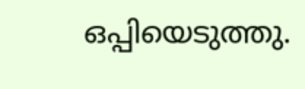ഒപ്പിയെടുത്തു.